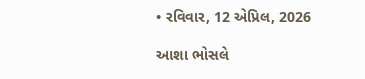• રવિવાર, 12 એપ્રિલ, 2026

આશા ભોસલે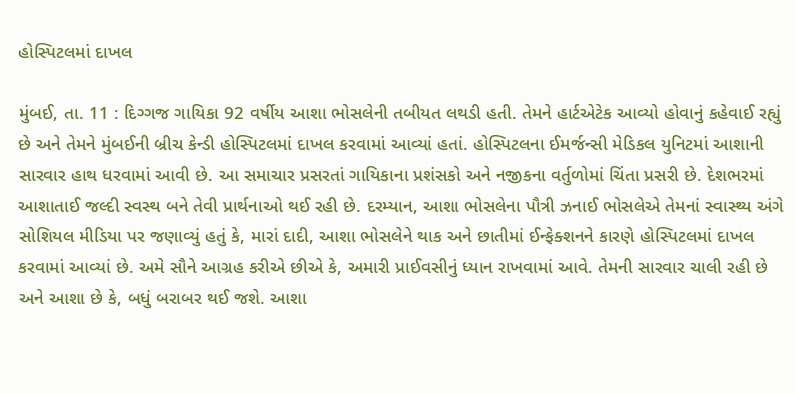હોસ્પિટલમાં દાખલ

મુંબઈ, તા. 11 : દિગ્ગજ ગાયિકા 92 વર્ષીય આશા ભોસલેની તબીયત લથડી હતી. તેમને હાર્ટએટેક આવ્યો હોવાનું કહેવાઈ રહ્યું છે અને તેમને મુંબઈની બ્રીચ કેન્ડી હોસ્પિટલમાં દાખલ કરવામાં આવ્યાં હતાં. હોસ્પિટલના ઈમર્જન્સી મેડિકલ યુનિટમાં આશાની સારવાર હાથ ધરવામાં આવી છે. આ સમાચાર પ્રસરતાં ગાયિકાના પ્રશંસકો અને નજીકના વર્તુળોમાં ચિંતા પ્રસરી છે. દેશભરમાં આશાતાઈ જલ્દી સ્વસ્થ બને તેવી પ્રાર્થનાઓ થઈ રહી છે. દરમ્યાન, આશા ભોસલેના પૌત્રી ઝનાઈ ભોસલેએ તેમનાં સ્વાસ્થ્ય અંગે સોશિયલ મીડિયા પર જણાવ્યું હતું કે, મારાં દાદી, આશા ભોસલેને થાક અને છાતીમાં ઈન્ફેક્શનને કારણે હોસ્પિટલમાં દાખલ કરવામાં આવ્યાં છે. અમે સૌને આગ્રહ કરીએ છીએ કે, અમારી પ્રાઈવસીનું ધ્યાન રાખવામાં આવે. તેમની સારવાર ચાલી રહી છે અને આશા છે કે, બધું બરાબર થઈ જશે. આશા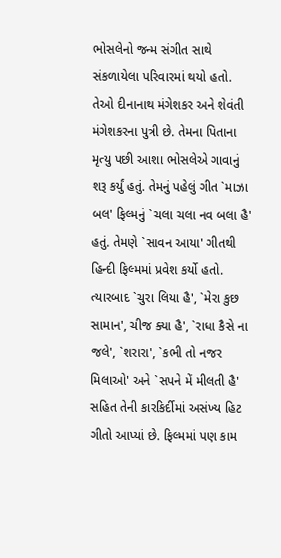ભોસલેનો જન્મ સંગીત સાથે સંકળાયેલા પરિવારમાં થયો હતો. તેઓ દીનાનાથ મંગેશકર અને શેવંતી મંગેશકરના પુત્રી છે. તેમના પિતાના મૃત્યુ પછી આશા ભોસલેએ ગાવાનું શરૂ કર્યું હતું. તેમનું પહેલું ગીત `માઝા બલ' ફિલ્મનું `ચલા ચલા નવ બલા હૈ' હતું. તેમણે `સાવન આયા' ગીતથી હિન્દી ફિલ્મમાં પ્રવેશ કર્યો હતો. ત્યારબાદ `ચુરા લિયા હૈ', `મેરા કુછ સામાન', ચીજ ક્યા હૈ', `રાધા કૈસે ના જલે', `શરારા', `કભી તો નજર મિલાઓ' અને `સપને મેં મીલતી હૈ' સહિત તેની કારકિર્દીમાં અસંખ્ય હિટ ગીતો આપ્યાં છે. ફિલ્મમાં પણ કામ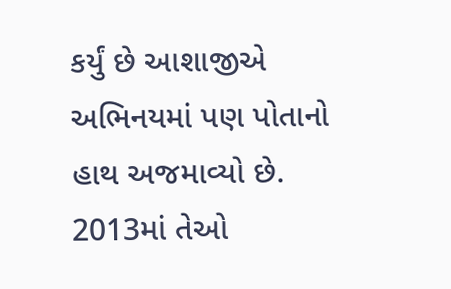કર્યું છે આશાજીએ અભિનયમાં પણ પોતાનો હાથ અજમાવ્યો છે. 2013માં તેઓ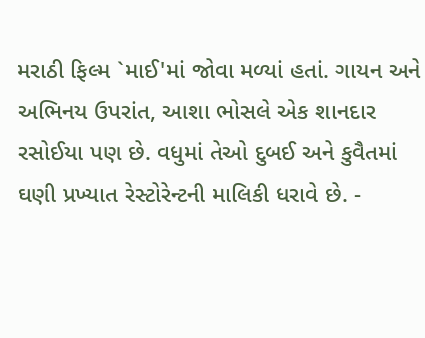મરાઠી ફિલ્મ `માઈ'માં જોવા મળ્યાં હતાં. ગાયન અને અભિનય ઉપરાંત, આશા ભોસલે એક શાનદાર રસોઈયા પણ છે. વધુમાં તેઓ દુબઈ અને કુવૈતમાં ઘણી પ્રખ્યાત રેસ્ટોરેન્ટની માલિકી ધરાવે છે. -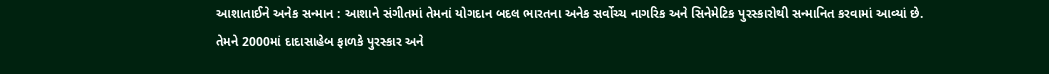આશાતાઈને અનેક સન્માન : આશાને સંગીતમાં તેમનાં યોગદાન બદલ ભારતના અનેક સર્વોચ્ચ નાગરિક અને સિનેમેટિક પુરસ્કારોથી સન્માનિત કરવામાં આવ્યાં છે. તેમને 2000માં દાદાસાહેબ ફાળકે પુરસ્કાર અને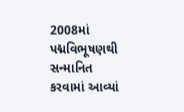2008માં પદ્મવિભૂષણથી સન્માનિત કરવામાં આવ્યાં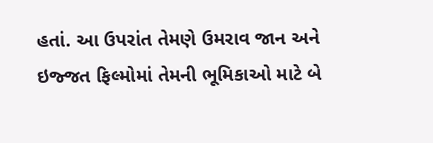હતાં. આ ઉપરાંત તેમણે ઉમરાવ જાન અને ઇજ્જત ફિલ્મોમાં તેમની ભૂમિકાઓ માટે બે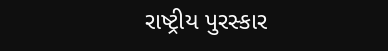રાષ્ટ્રીય પુરસ્કાર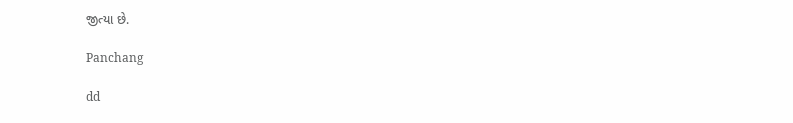જીત્યા છે.

Panchang

dd